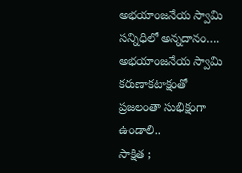అభయాంజనేయ స్వామి సన్నిధిలో అన్నదానం….
అభయాంజనేయ స్వామి కరుణాకటాక్షంతో ప్రజలంతా సుభిక్షంగా ఉండాలి..
సాక్షిత ;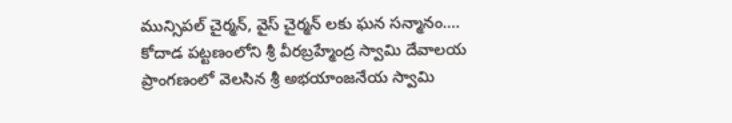మున్సిపల్ చైర్మన్, వైస్ చైర్మన్ లకు ఘన సన్మానం….
కోదాడ పట్టణంలోని శ్రీ వీరబ్రహ్మేంద్ర స్వామి దేవాలయ ప్రాంగణంలో వెలసిన శ్రీ అభయాంజనేయ స్వామి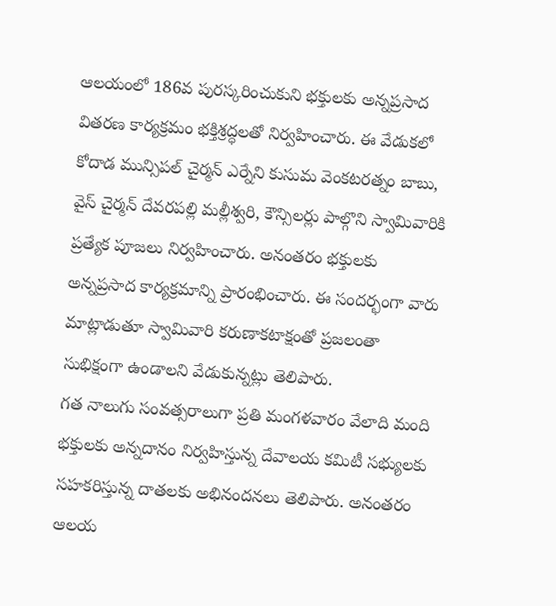ఆలయంలో 186వ పురస్కరించుకుని భక్తులకు అన్నప్రసాద వితరణ కార్యక్రమం భక్తిశ్రద్ధలతో నిర్వహించారు. ఈ వేడుకలో కోదాడ మున్సిపల్ చైర్మన్ ఎర్నేని కుసుమ వెంకటరత్నం బాబు, వైస్ చైర్మన్ దేవరపల్లి మల్లీశ్వరి, కౌన్సిలర్లు పాల్గొని స్వామివారికి ప్రత్యేక పూజలు నిర్వహించారు. అనంతరం భక్తులకు అన్నప్రసాద కార్యక్రమాన్ని ప్రారంభించారు. ఈ సందర్భంగా వారు మాట్లాడుతూ స్వామివారి కరుణాకటాక్షంతో ప్రజలంతా సుభిక్షంగా ఉండాలని వేడుకున్నట్లు తెలిపారు.
గత నాలుగు సంవత్సరాలుగా ప్రతి మంగళవారం వేలాది మంది భక్తులకు అన్నదానం నిర్వహిస్తున్న దేవాలయ కమిటీ సభ్యులకు సహకరిస్తున్న దాతలకు అభినందనలు తెలిపారు. అనంతరం ఆలయ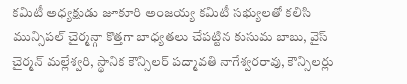కమిటీ అధ్యక్షుడు జూకూరి అంజయ్య కమిటీ సభ్యులతో కలిసి మున్సిపల్ చైర్మన్గా కొత్తగా బాధ్యతలు చేపట్టిన కుసుమ బాబు, వైస్ చైర్మన్ మల్లేశ్వరి, స్థానిక కౌన్సిలర్ పద్మావతి నాగేశ్వరరావు, కౌన్సిలర్లు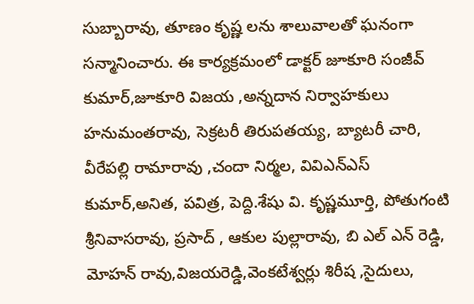సుబ్బారావు, తూణం కృష్ణ లను శాలువాలతో ఘనంగా సన్మానించారు. ఈ కార్యక్రమంలో డాక్టర్ జూకూరి సంజీవ్ కుమార్,జూకూరి విజయ ,అన్నదాన నిర్వాహకులు హనుమంతరావు, సెక్రటరీ తిరుపతయ్య, బ్యాటరీ చారి, వీరేపల్లి రామారావు ,చందా నిర్మల, వివిఎన్ఎస్ కుమార్,అనిత, పవిత్ర, పెద్ది.శేషు వి. కృష్ణమూర్తి, పోతుగంటి శ్రీనివాసరావు, ప్రసాద్ , ఆకుల పుల్లారావు, బి ఎల్ ఎన్ రెడ్డి, మోహన్ రావు,విజయరెడ్డి,వెంకటేశ్వర్లు శిరీష ,సైదులు,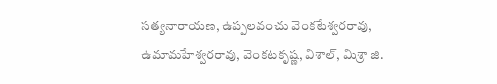సత్యనారాయణ, ఉప్పలవంచు వెంకటేశ్వరరావు, ఉమామహేశ్వరరావు, వెంకటకృష్ణ, విశాల్, మిశ్రా జి.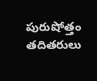పురుషోత్తం తదితరులు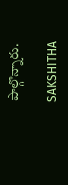పాల్గొన్నారు.

SAKSHITHA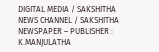DIGITAL MEDIA / SAKSHITHA NEWS CHANNEL / SAKSHITHA NEWSPAPER – PUBLISHER : K.MANJULATHA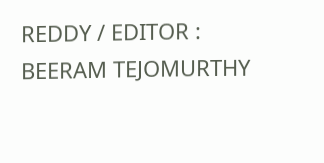REDDY / EDITOR : BEERAM TEJOMURTHY